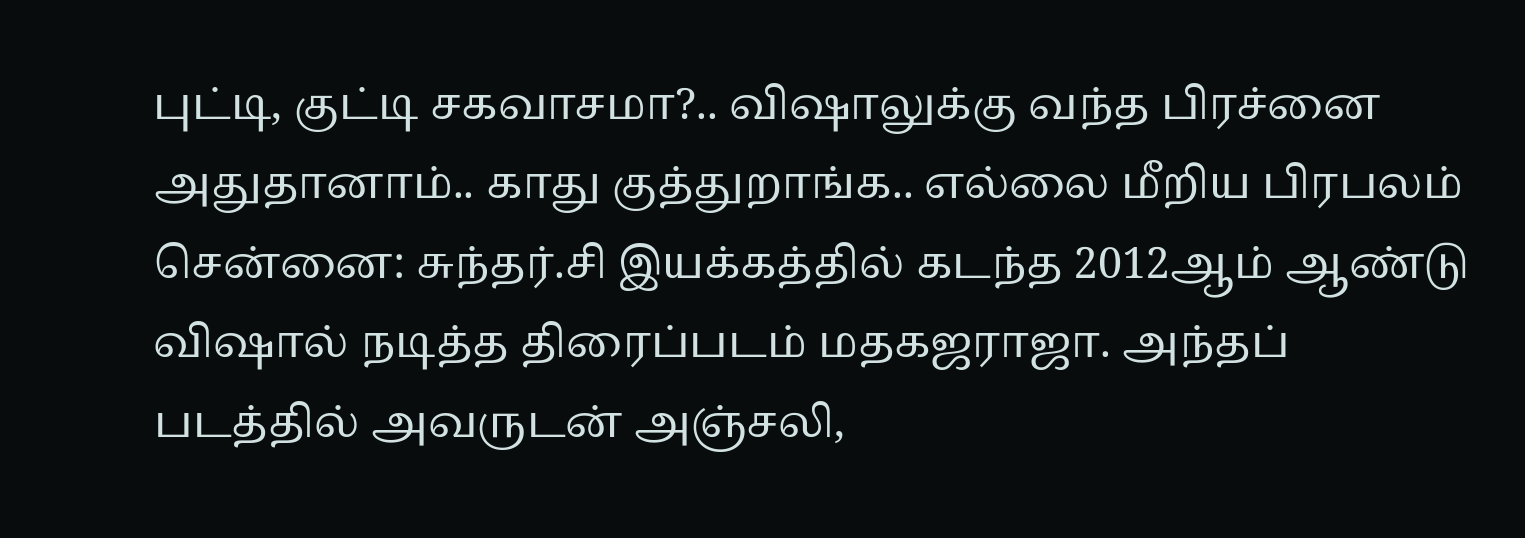புட்டி, குட்டி சகவாசமா?.. விஷாலுக்கு வந்த பிரச்னை அதுதானாம்.. காது குத்துறாங்க.. எல்லை மீறிய பிரபலம்
சென்னை: சுந்தர்.சி இயக்கத்தில் கடந்த 2012ஆம் ஆண்டு விஷால் நடித்த திரைப்படம் மதகஜராஜா. அந்தப் படத்தில் அவருடன் அஞ்சலி,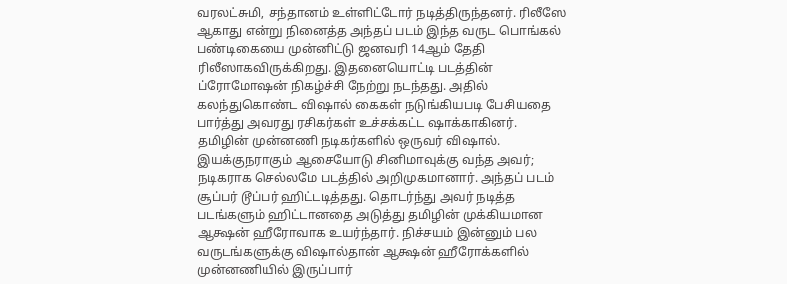வரலட்சுமி, சந்தானம் உள்ளிட்டோர் நடித்திருந்தனர். ரிலீஸே ஆகாது என்று நினைத்த அந்தப் படம் இந்த வருட பொங்கல் பண்டிகையை முன்னிட்டு ஜனவரி 14ஆம் தேதி ரிலீஸாகவிருக்கிறது. இதனையொட்டி படத்தின் ப்ரோமோஷன் நிகழ்ச்சி நேற்று நடந்தது. அதில் கலந்துகொண்ட விஷால் கைகள் நடுங்கியபடி பேசியதை பார்த்து அவரது ரசிகர்கள் உச்சக்கட்ட ஷாக்காகினர்.
தமிழின் முன்னணி நடிகர்களில் ஒருவர் விஷால். இயக்குநராகும் ஆசையோடு சினிமாவுக்கு வந்த அவர்; நடிகராக செல்லமே படத்தில் அறிமுகமானார். அந்தப் படம் சூப்பர் டூப்பர் ஹிட்டடித்தது. தொடர்ந்து அவர் நடித்த படங்களும் ஹிட்டானதை அடுத்து தமிழின் முக்கியமான ஆக்ஷன் ஹீரோவாக உயர்ந்தார். நிச்சயம் இன்னும் பல வருடங்களுக்கு விஷால்தான் ஆக்ஷன் ஹீரோக்களில் முன்னணியில் இருப்பார்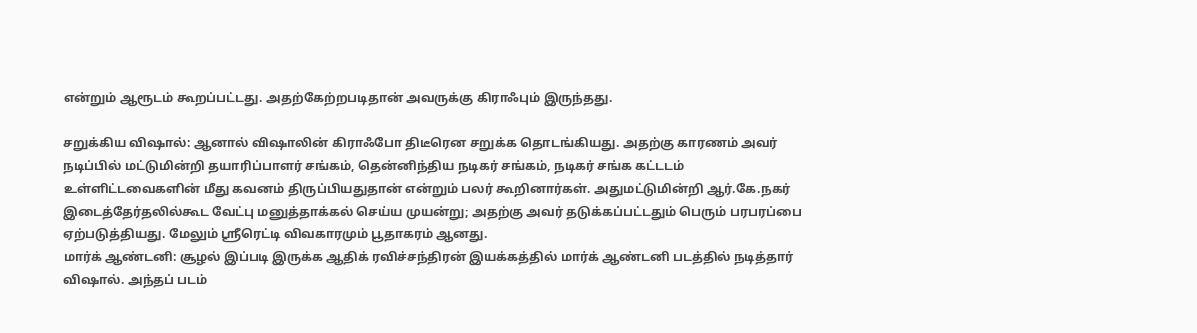என்றும் ஆரூடம் கூறப்பட்டது. அதற்கேற்றபடிதான் அவருக்கு கிராஃபும் இருந்தது.

சறுக்கிய விஷால்: ஆனால் விஷாலின் கிராஃபோ திடீரென சறுக்க தொடங்கியது. அதற்கு காரணம் அவர் நடிப்பில் மட்டுமின்றி தயாரிப்பாளர் சங்கம், தென்னிந்திய நடிகர் சங்கம், நடிகர் சங்க கட்டடம் உள்ளிட்டவைகளின் மீது கவனம் திருப்பியதுதான் என்றும் பலர் கூறினார்கள். அதுமட்டுமின்றி ஆர்.கே.நகர் இடைத்தேர்தலில்கூட வேட்பு மனுத்தாக்கல் செய்ய முயன்று; அதற்கு அவர் தடுக்கப்பட்டதும் பெரும் பரபரப்பை ஏற்படுத்தியது. மேலும் ஸ்ரீரெட்டி விவகாரமும் பூதாகரம் ஆனது.
மார்க் ஆண்டனி: சூழல் இப்படி இருக்க ஆதிக் ரவிச்சந்திரன் இயக்கத்தில் மார்க் ஆண்டனி படத்தில் நடித்தார் விஷால். அந்தப் படம்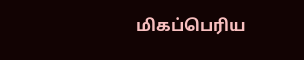மிகப்பெரிய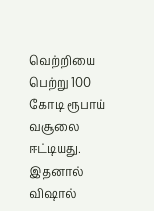வெற்றியை பெற்று 100 கோடி ரூபாய் வசூலை ஈட்டியது. இதனால் விஷால்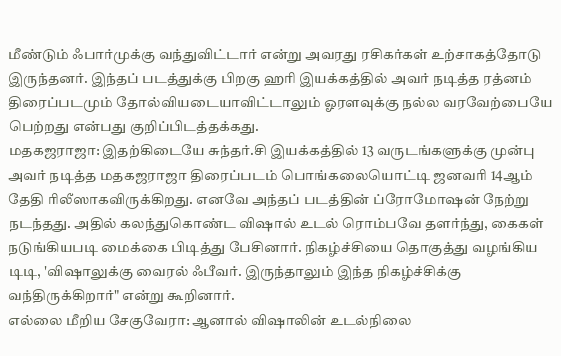மீண்டும் ஃபார்முக்கு வந்துவிட்டார் என்று அவரது ரசிகர்கள் உற்சாகத்தோடு இருந்தனர். இந்தப் படத்துக்கு பிறகு ஹரி இயக்கத்தில் அவர் நடித்த ரத்னம் திரைப்படமும் தோல்வியடையாவிட்டாலும் ஓரளவுக்கு நல்ல வரவேற்பையே பெற்றது என்பது குறிப்பிடத்தக்கது.
மதகஜராஜா: இதற்கிடையே சுந்தர்.சி இயக்கத்தில் 13 வருடங்களுக்கு முன்பு அவர் நடித்த மதகஜராஜா திரைப்படம் பொங்கலையொட்டி ஜனவரி 14ஆம் தேதி ரிலீஸாகவிருக்கிறது. எனவே அந்தப் படத்தின் ப்ரோமோஷன் நேற்று நடந்தது. அதில் கலந்துகொண்ட விஷால் உடல் ரொம்பவே தளர்ந்து, கைகள் நடுங்கியபடி மைக்கை பிடித்து பேசினார். நிகழ்ச்சியை தொகுத்து வழங்கிய டிடி, 'விஷாலுக்கு வைரல் ஃபீவர். இருந்தாலும் இந்த நிகழ்ச்சிக்கு வந்திருக்கிறார்" என்று கூறினார்.
எல்லை மீறிய சேகுவேரா: ஆனால் விஷாலின் உடல்நிலை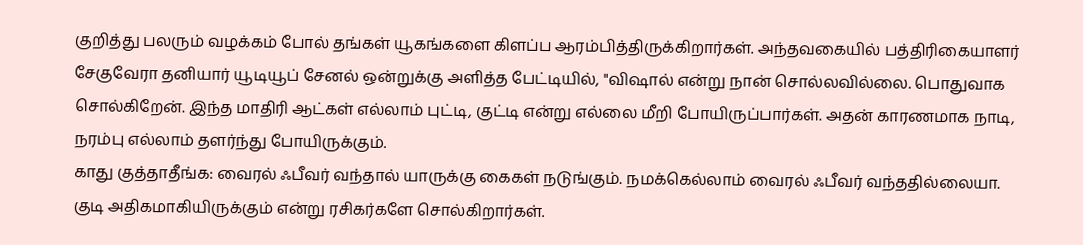குறித்து பலரும் வழக்கம் போல் தங்கள் யூகங்களை கிளப்ப ஆரம்பித்திருக்கிறார்கள். அந்தவகையில் பத்திரிகையாளர் சேகுவேரா தனியார் யூடியூப் சேனல் ஒன்றுக்கு அளித்த பேட்டியில், "விஷால் என்று நான் சொல்லவில்லை. பொதுவாக சொல்கிறேன். இந்த மாதிரி ஆட்கள் எல்லாம் புட்டி, குட்டி என்று எல்லை மீறி போயிருப்பார்கள். அதன் காரணமாக நாடி, நரம்பு எல்லாம் தளர்ந்து போயிருக்கும்.
காது குத்தாதீங்க: வைரல் ஃபீவர் வந்தால் யாருக்கு கைகள் நடுங்கும். நமக்கெல்லாம் வைரல் ஃபீவர் வந்ததில்லையா. குடி அதிகமாகியிருக்கும் என்று ரசிகர்களே சொல்கிறார்கள்.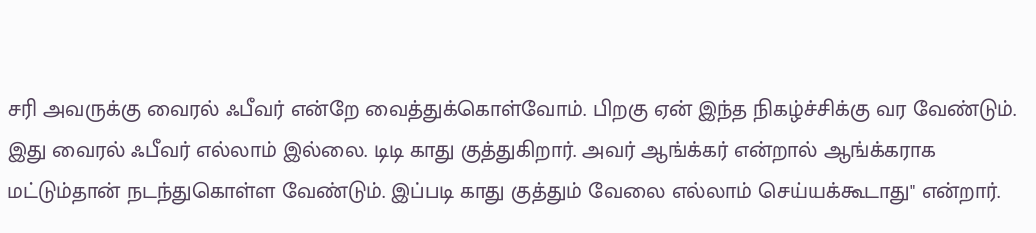சரி அவருக்கு வைரல் ஃபீவர் என்றே வைத்துக்கொள்வோம். பிறகு ஏன் இந்த நிகழ்ச்சிக்கு வர வேண்டும். இது வைரல் ஃபீவர் எல்லாம் இல்லை. டிடி காது குத்துகிறார். அவர் ஆங்க்கர் என்றால் ஆங்க்கராக மட்டும்தான் நடந்துகொள்ள வேண்டும். இப்படி காது குத்தும் வேலை எல்லாம் செய்யக்கூடாது" என்றார்.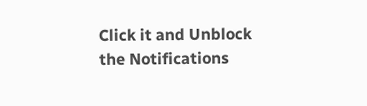Click it and Unblock the Notifications